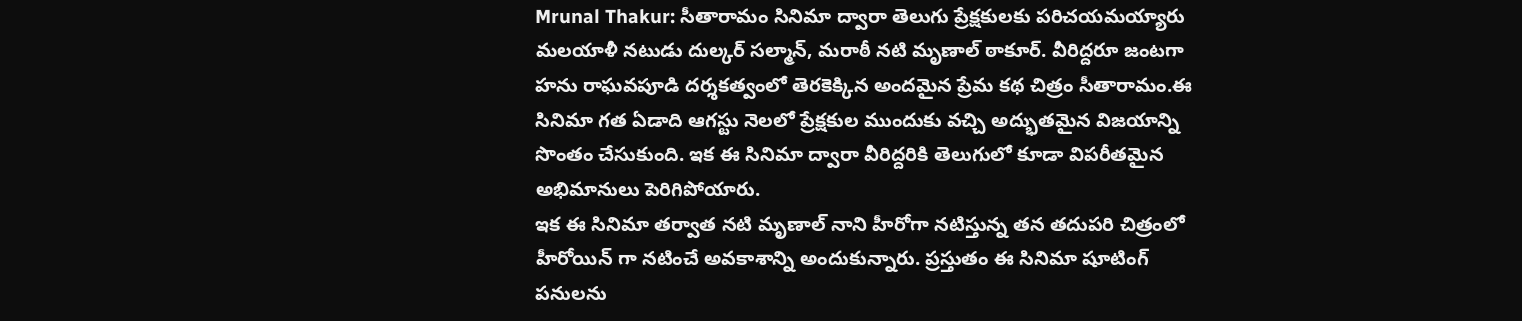Mrunal Thakur: సీతారామం సినిమా ద్వారా తెలుగు ప్రేక్షకులకు పరిచయమయ్యారు మలయాళీ నటుడు దుల్కర్ సల్మాన్, మరాఠీ నటి మృణాల్ ఠాకూర్. వీరిద్దరూ జంటగా హను రాఘవపూడి దర్శకత్వంలో తెరకెక్కిన అందమైన ప్రేమ కథ చిత్రం సీతారామం.ఈ సినిమా గత ఏడాది ఆగస్టు నెలలో ప్రేక్షకుల ముందుకు వచ్చి అద్భుతమైన విజయాన్ని సొంతం చేసుకుంది. ఇక ఈ సినిమా ద్వారా వీరిద్దరికి తెలుగులో కూడా విపరీతమైన అభిమానులు పెరిగిపోయారు.
ఇక ఈ సినిమా తర్వాత నటి మృణాల్ నాని హీరోగా నటిస్తున్న తన తదుపరి చిత్రంలో హీరోయిన్ గా నటించే అవకాశాన్ని అందుకున్నారు. ప్రస్తుతం ఈ సినిమా షూటింగ్ పనులను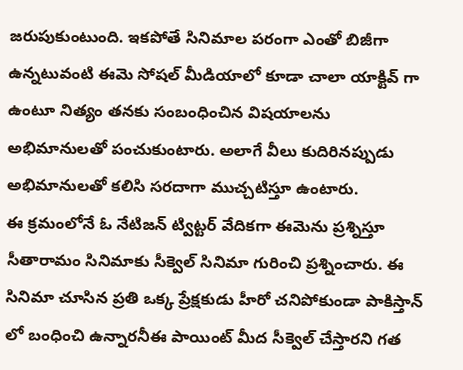జరుపుకుంటుంది. ఇకపోతే సినిమాల పరంగా ఎంతో బిజీగా ఉన్నటువంటి ఈమె సోషల్ మీడియాలో కూడా చాలా యాక్టివ్ గా ఉంటూ నిత్యం తనకు సంబంధించిన విషయాలను అభిమానులతో పంచుకుంటారు. అలాగే వీలు కుదిరినప్పుడు అభిమానులతో కలిసి సరదాగా ముచ్చటిస్తూ ఉంటారు.
ఈ క్రమంలోనే ఓ నేటిజన్ ట్విట్టర్ వేదికగా ఈమెను ప్రశ్నిస్తూ సీతారామం సినిమాకు సీక్వెల్ సినిమా గురించి ప్రశ్నించారు. ఈ సినిమా చూసిన ప్రతి ఒక్క ప్రేక్షకుడు హీరో చనిపోకుండా పాకిస్తాన్ లో బంధించి ఉన్నారనీఈ పాయింట్ మీద సీక్వెల్ చేస్తారని గత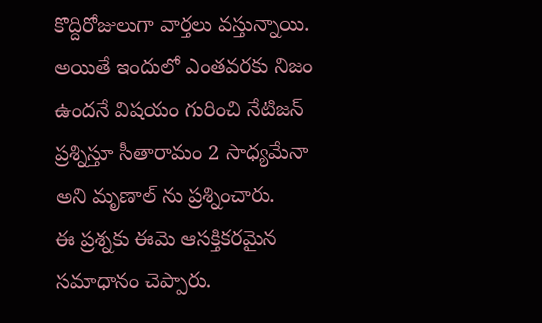కొద్దిరోజులుగా వార్తలు వస్తున్నాయి. అయితే ఇందులో ఎంతవరకు నిజం ఉందనే విషయం గురించి నేటిజన్ ప్రశ్నిస్తూ సీతారామం 2 సాధ్యమేనా అని మృణాల్ ను ప్రశ్నించారు.
ఈ ప్రశ్నకు ఈమె ఆసక్తికరమైన సమాధానం చెప్పారు.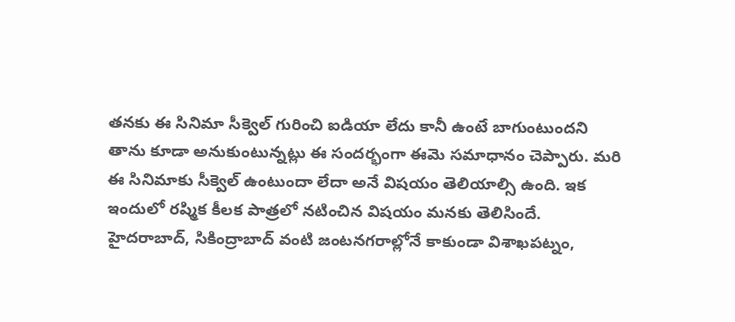తనకు ఈ సినిమా సీక్వెల్ గురించి ఐడియా లేదు కానీ ఉంటే బాగుంటుందని తాను కూడా అనుకుంటున్నట్లు ఈ సందర్భంగా ఈమె సమాధానం చెప్పారు. మరి ఈ సినిమాకు సీక్వెల్ ఉంటుందా లేదా అనే విషయం తెలియాల్సి ఉంది. ఇక ఇందులో రష్మిక కీలక పాత్రలో నటించిన విషయం మనకు తెలిసిందే.
హైదరాబాద్, సికింద్రాబాద్ వంటి జంటనగరాల్లోనే కాకుండా విశాఖపట్నం,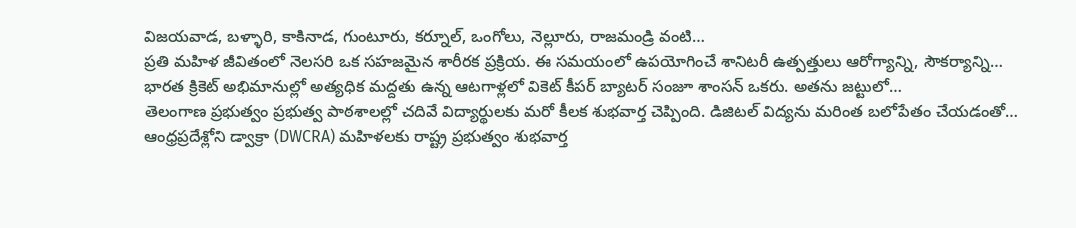విజయవాడ, బళ్ళారి, కాకినాడ, గుంటూరు, కర్నూల్, ఒంగోలు, నెల్లూరు, రాజమండ్రి వంటి…
ప్రతి మహిళ జీవితంలో నెలసరి ఒక సహజమైన శారీరక ప్రక్రియ. ఈ సమయంలో ఉపయోగించే శానిటరీ ఉత్పత్తులు ఆరోగ్యాన్ని, సౌకర్యాన్ని…
భారత క్రికెట్ అభిమానుల్లో అత్యధిక మద్దతు ఉన్న ఆటగాళ్లలో వికెట్ కీపర్ బ్యాటర్ సంజూ శాంసన్ ఒకరు. అతను జట్టులో…
తెలంగాణ ప్రభుత్వం ప్రభుత్వ పాఠశాలల్లో చదివే విద్యార్థులకు మరో కీలక శుభవార్త చెప్పింది. డిజిటల్ విద్యను మరింత బలోపేతం చేయడంతో…
ఆంధ్రప్రదేశ్లోని డ్వాక్రా (DWCRA) మహిళలకు రాష్ట్ర ప్రభుత్వం శుభవార్త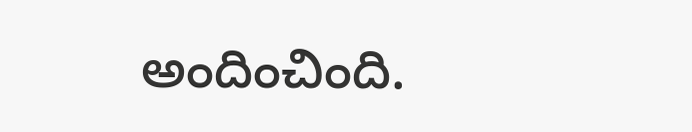అందించింది.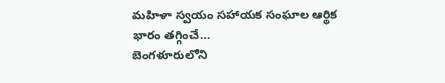మహిళా స్వయం సహాయక సంఘాల ఆర్థిక భారం తగ్గించే…
బెంగళూరులోని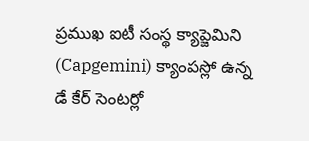ప్రముఖ ఐటీ సంస్థ క్యాప్జెమిని (Capgemini) క్యాంపస్లో ఉన్న డే కేర్ సెంటర్లో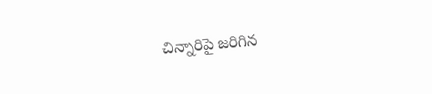చిన్నారిపై జరిగిన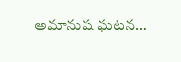అమానుష ఘటన…